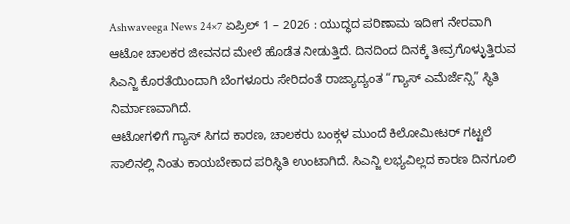Ashwaveega News 24×7 ಏಪ್ರಿಲ್ 1 – 2026 : ಯುದ್ಧದ ಪರಿಣಾಮ ಇದೀಗ ನೇರವಾಗಿ ಆಟೋ ಚಾಲಕರ ಜೀವನದ ಮೇಲೆ ಹೊಡೆತ ನೀಡುತ್ತಿದೆ. ದಿನದಿಂದ ದಿನಕ್ಕೆ ತೀವ್ರಗೊಳ್ಳುತ್ತಿರುವ ಸಿಎನ್ಜಿ ಕೊರತೆಯಿಂದಾಗಿ ಬೆಂಗಳೂರು ಸೇರಿದಂತೆ ರಾಜ್ಯಾದ್ಯಂತ “ಗ್ಯಾಸ್ ಎಮೆರ್ಜೆನ್ಸಿ” ಸ್ಥಿತಿ ನಿರ್ಮಾಣವಾಗಿದೆ.
ಆಟೋಗಳಿಗೆ ಗ್ಯಾಸ್ ಸಿಗದ ಕಾರಣ, ಚಾಲಕರು ಬಂಕ್ಗಳ ಮುಂದೆ ಕಿಲೋಮೀಟರ್ ಗಟ್ಟಲೆ ಸಾಲಿನಲ್ಲಿ ನಿಂತು ಕಾಯಬೇಕಾದ ಪರಿಸ್ಥಿತಿ ಉಂಟಾಗಿದೆ. ಸಿಎನ್ಜಿ ಲಭ್ಯವಿಲ್ಲದ ಕಾರಣ ದಿನಗೂಲಿ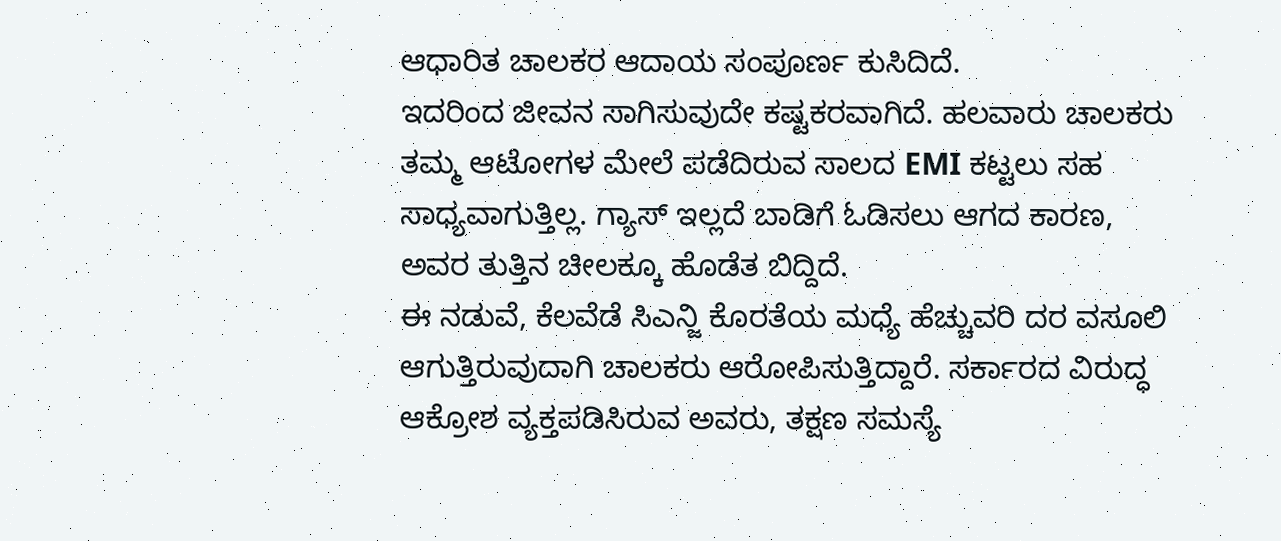ಆಧಾರಿತ ಚಾಲಕರ ಆದಾಯ ಸಂಪೂರ್ಣ ಕುಸಿದಿದೆ.
ಇದರಿಂದ ಜೀವನ ಸಾಗಿಸುವುದೇ ಕಷ್ಟಕರವಾಗಿದೆ. ಹಲವಾರು ಚಾಲಕರು ತಮ್ಮ ಆಟೋಗಳ ಮೇಲೆ ಪಡೆದಿರುವ ಸಾಲದ EMI ಕಟ್ಟಲು ಸಹ ಸಾಧ್ಯವಾಗುತ್ತಿಲ್ಲ. ಗ್ಯಾಸ್ ಇಲ್ಲದೆ ಬಾಡಿಗೆ ಓಡಿಸಲು ಆಗದ ಕಾರಣ, ಅವರ ತುತ್ತಿನ ಚೀಲಕ್ಕೂ ಹೊಡೆತ ಬಿದ್ದಿದೆ.
ಈ ನಡುವೆ, ಕೆಲವೆಡೆ ಸಿಎನ್ಜಿ ಕೊರತೆಯ ಮಧ್ಯೆ ಹೆಚ್ಚುವರಿ ದರ ವಸೂಲಿ ಆಗುತ್ತಿರುವುದಾಗಿ ಚಾಲಕರು ಆರೋಪಿಸುತ್ತಿದ್ದಾರೆ. ಸರ್ಕಾರದ ವಿರುದ್ಧ ಆಕ್ರೋಶ ವ್ಯಕ್ತಪಡಿಸಿರುವ ಅವರು, ತಕ್ಷಣ ಸಮಸ್ಯೆ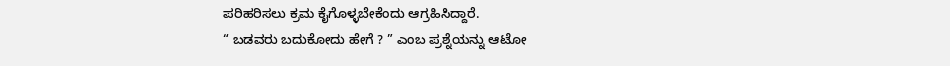ಪರಿಹರಿಸಲು ಕ್ರಮ ಕೈಗೊಳ್ಳಬೇಕೆಂದು ಆಗ್ರಹಿಸಿದ್ದಾರೆ.
“ ಬಡವರು ಬದುಕೋದು ಹೇಗೆ ? ” ಎಂಬ ಪ್ರಶ್ನೆಯನ್ನು ಆಟೋ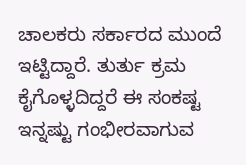ಚಾಲಕರು ಸರ್ಕಾರದ ಮುಂದೆ ಇಟ್ಟಿದ್ದಾರೆ. ತುರ್ತು ಕ್ರಮ ಕೈಗೊಳ್ಳದಿದ್ದರೆ ಈ ಸಂಕಷ್ಟ ಇನ್ನಷ್ಟು ಗಂಭೀರವಾಗುವ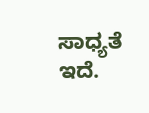ಸಾಧ್ಯತೆ ಇದೆ.